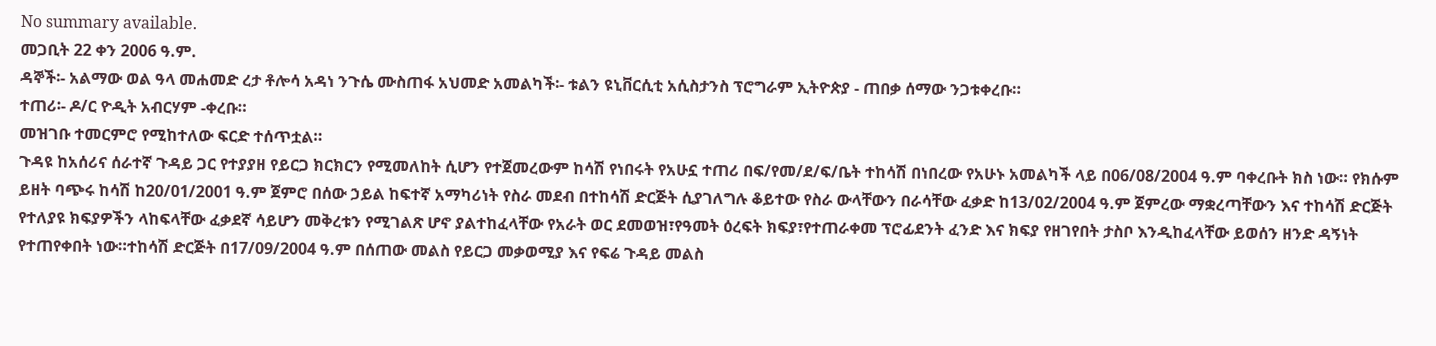No summary available.
መጋቢት 22 ቀን 2006 ዓ.ም.
ዳኞች፡- አልማው ወል ዓላ መሐመድ ረታ ቶሎሳ አዳነ ንጉሴ ሙስጠፋ አህመድ አመልካች፡- ቱልን ዩኒቨርሲቲ አሲስታንስ ፕሮግራም ኢትዮጵያ - ጠበቃ ሰማው ንጋቱቀረቡ።
ተጠሪ፡- ዶ/ር ዮዲት አብርሃም -ቀረቡ።
መዝገቡ ተመርምሮ የሚከተለው ፍርድ ተሰጥቷል።
ጉዳዩ ከአሰሪና ሰራተኛ ጉዳይ ጋር የተያያዘ የይርጋ ክርክርን የሚመለከት ሲሆን የተጀመረውም ከሳሽ የነበሩት የአሁኗ ተጠሪ በፍ/የመ/ደ/ፍ/ቤት ተከሳሽ በነበረው የአሁኑ አመልካች ላይ በ06/08/2004 ዓ.ም ባቀረቡት ክስ ነው። የክሱም ይዘት ባጭሩ ከሳሽ ከ20/01/2001 ዓ.ም ጀምሮ በሰው ኃይል ከፍተኛ አማካሪነት የስራ መደብ በተከሳሽ ድርጅት ሲያገለግሉ ቆይተው የስራ ውላቸውን በራሳቸው ፈቃድ ከ13/02/2004 ዓ.ም ጀምረው ማቋረጣቸውን እና ተከሳሽ ድርጅት የተለያዩ ክፍያዎችን ላከፍላቸው ፈቃደኛ ሳይሆን መቅረቱን የሚገልጽ ሆኖ ያልተከፈላቸው የአራት ወር ደመወዝ፣የዓመት ዕረፍት ክፍያ፣የተጠራቀመ ፕሮፊደንት ፈንድ እና ክፍያ የዘገየበት ታስቦ እንዲከፈላቸው ይወሰን ዘንድ ዳኝነት የተጠየቀበት ነው።ተከሳሽ ድርጅት በ17/09/2004 ዓ.ም በሰጠው መልስ የይርጋ መቃወሚያ እና የፍሬ ጉዳይ መልስ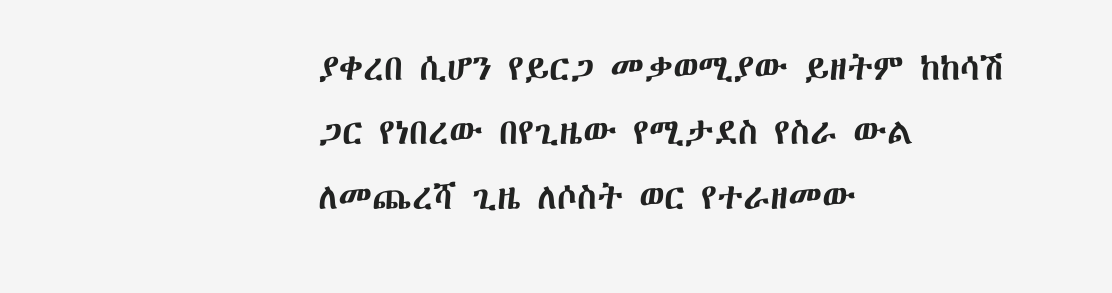ያቀረበ ሲሆን የይርጋ መቃወሚያው ይዘትም ከከሳሽ ጋር የነበረው በየጊዜው የሚታደስ የስራ ውል ለመጨረሻ ጊዜ ለሶስት ወር የተራዘመው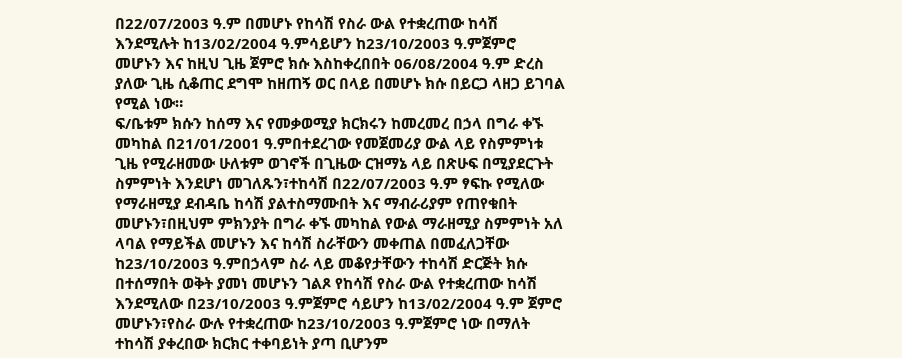በ22/07/2003 ዓ.ም በመሆኑ የከሳሽ የስራ ውል የተቋረጠው ከሳሽ እንደሚሉት ከ13/02/2004 ዓ.ምሳይሆን ከ23/10/2003 ዓ.ምጀምሮ መሆኑን እና ከዚህ ጊዜ ጀምሮ ክሱ እስከቀረበበት 06/08/2004 ዓ.ም ድረስ ያለው ጊዜ ሲቆጠር ደግሞ ከዘጠኝ ወር በላይ በመሆኑ ክሱ በይርጋ ላዘጋ ይገባል የሚል ነው።
ፍ/ቤቱም ክሱን ከሰማ እና የመቃወሚያ ክርክሩን ከመረመረ በኃላ በግራ ቀኙ መካከል በ21/01/2001 ዓ.ምበተደረገው የመጀመሪያ ውል ላይ የስምምነቱ ጊዜ የሚራዘመው ሁለቱም ወገኖች በጊዜው ርዝማኔ ላይ በጽሁፍ በሚያደርጉት ስምምነት እንደሆነ መገለጹን፣ተከሳሽ በ22/07/2003 ዓ.ም ፃፍኩ የሚለው የማራዘሚያ ደብዳቤ ከሳሽ ያልተስማሙበት እና ማብራሪያም የጠየቁበት መሆኑን፣በዚህም ምክንያት በግራ ቀኙ መካከል የውል ማራዘሚያ ስምምነት አለ ላባል የማይችል መሆኑን እና ከሳሽ ስራቸውን መቀጠል በመፈለጋቸው ከ23/10/2003 ዓ.ምበኃላም ስራ ላይ መቆየታቸውን ተከሳሽ ድርጅት ክሱ በተሰማበት ወቅት ያመነ መሆኑን ገልጾ የከሳሽ የስራ ውል የተቋረጠው ከሳሽ እንደሚለው በ23/10/2003 ዓ.ምጀምሮ ሳይሆን ከ13/02/2004 ዓ.ም ጀምሮ መሆኑን፣የስራ ውሉ የተቋረጠው ከ23/10/2003 ዓ.ምጀምሮ ነው በማለት ተከሳሽ ያቀረበው ክርክር ተቀባይነት ያጣ ቢሆንም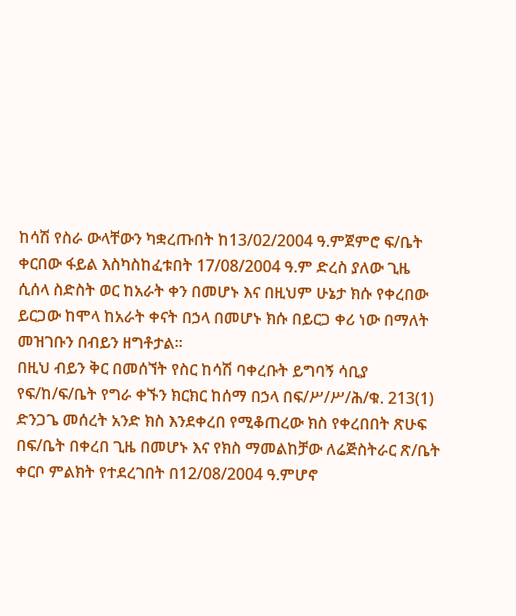ከሳሽ የስራ ውላቸውን ካቋረጡበት ከ13/02/2004 ዓ.ምጀምሮ ፍ/ቤት ቀርበው ፋይል እስካስከፈቱበት 17/08/2004 ዓ.ም ድረስ ያለው ጊዜ ሲሰላ ስድስት ወር ከአራት ቀን በመሆኑ እና በዚህም ሁኔታ ክሱ የቀረበው ይርጋው ከሞላ ከአራት ቀናት በኃላ በመሆኑ ክሱ በይርጋ ቀሪ ነው በማለት መዝገቡን በብይን ዘግቶታል።
በዚህ ብይን ቅር በመሰኘት የስር ከሳሽ ባቀረቡት ይግባኝ ሳቢያ የፍ/ከ/ፍ/ቤት የግራ ቀኙን ክርክር ከሰማ በኃላ በፍ/ሥ/ሥ/ሕ/ቁ. 213(1) ድንጋጌ መሰረት አንድ ክስ እንደቀረበ የሚቆጠረው ክስ የቀረበበት ጽሁፍ በፍ/ቤት በቀረበ ጊዜ በመሆኑ እና የክስ ማመልከቻው ለሬጅስትራር ጽ/ቤት ቀርቦ ምልክት የተደረገበት በ12/08/2004 ዓ.ምሆኖ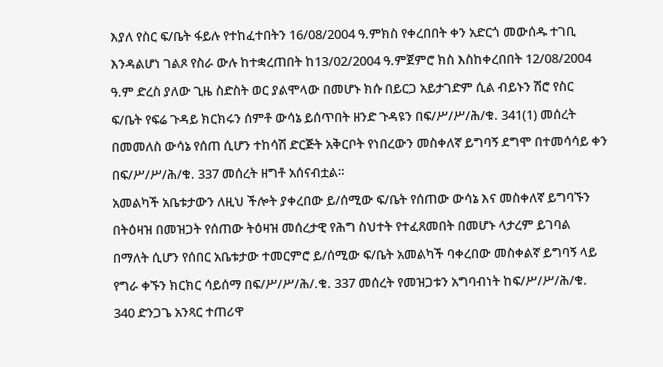እያለ የስር ፍ/ቤት ፋይሉ የተከፈተበትን 16/08/2004 ዓ.ምክስ የቀረበበት ቀን አድርጎ መውሰዱ ተገቢ እንዳልሆነ ገልጾ የስራ ውሉ ከተቋረጠበት ከ13/02/2004 ዓ.ምጀምሮ ክስ እስከቀረበበት 12/08/2004 ዓ.ም ድረስ ያለው ጊዜ ስድስት ወር ያልሞላው በመሆኑ ክሱ በይርጋ አይታገድም ሲል ብይኑን ሽሮ የስር ፍ/ቤት የፍሬ ጉዳይ ክርክሩን ሰምቶ ውሳኔ ይሰጥበት ዘንድ ጉዳዩን በፍ/ሥ/ሥ/ሕ/ቁ. 341(1) መሰረት በመመለስ ውሳኔ የሰጠ ሲሆን ተከሳሽ ድርጅት አቅርቦት የነበረውን መስቀለኛ ይግባኝ ደግሞ በተመሳሳይ ቀን በፍ/ሥ/ሥ/ሕ/ቁ. 337 መሰረት ዘግቶ አሰናብቷል።
አመልካች አቤቱታውን ለዚህ ችሎት ያቀረበው ይ/ሰሚው ፍ/ቤት የሰጠው ውሳኔ እና መስቀለኛ ይግባኙን በትዕዛዝ በመዝጋት የሰጠው ትዕዛዝ መሰረታዊ የሕግ ስህተት የተፈጸመበት በመሆኑ ላታረም ይገባል በማለት ሲሆን የሰበር አቤቱታው ተመርምሮ ይ/ሰሚው ፍ/ቤት አመልካች ባቀረበው መስቀልኛ ይግባኝ ላይ የግራ ቀኙን ክርክር ሳይሰማ በፍ/ሥ/ሥ/ሕ/.ቁ. 337 መሰረት የመዝጋቱን አግባብነት ከፍ/ሥ/ሥ/ሕ/ቁ. 340 ድንጋጌ አንጻር ተጠሪዋ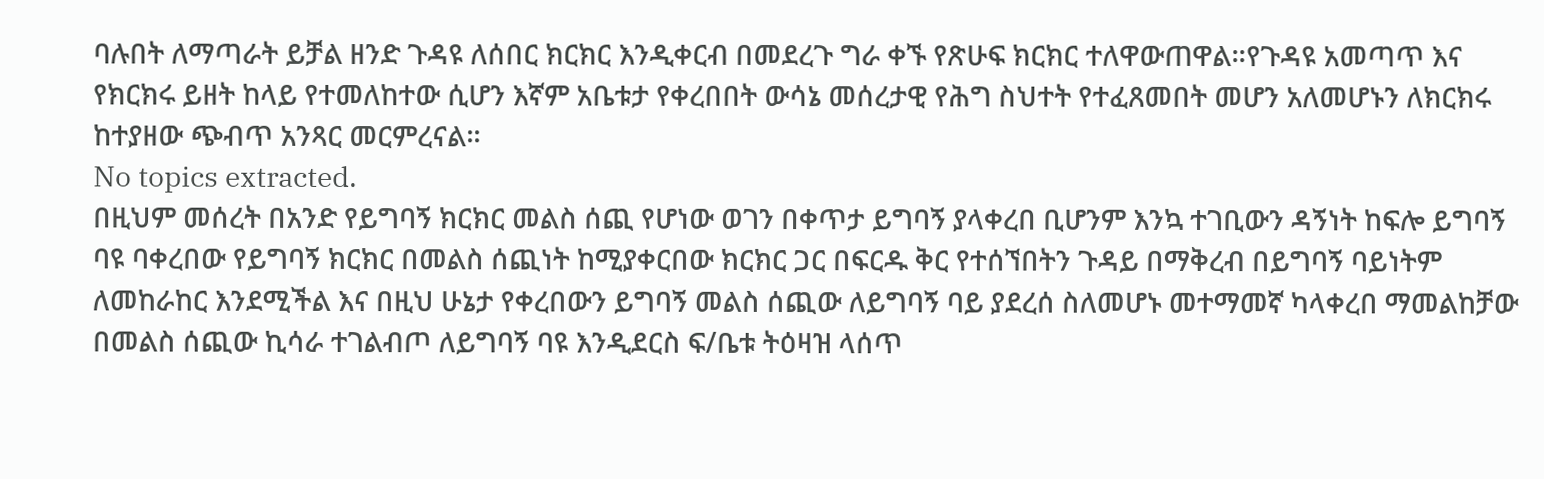ባሉበት ለማጣራት ይቻል ዘንድ ጉዳዩ ለሰበር ክርክር እንዲቀርብ በመደረጉ ግራ ቀኙ የጽሁፍ ክርክር ተለዋውጠዋል።የጉዳዩ አመጣጥ እና የክርክሩ ይዘት ከላይ የተመለከተው ሲሆን እኛም አቤቱታ የቀረበበት ውሳኔ መሰረታዊ የሕግ ስህተት የተፈጸመበት መሆን አለመሆኑን ለክርክሩ ከተያዘው ጭብጥ አንጻር መርምረናል።
No topics extracted.
በዚህም መሰረት በአንድ የይግባኝ ክርክር መልስ ሰጪ የሆነው ወገን በቀጥታ ይግባኝ ያላቀረበ ቢሆንም እንኳ ተገቢውን ዳኝነት ከፍሎ ይግባኝ ባዩ ባቀረበው የይግባኝ ክርክር በመልስ ሰጪነት ከሚያቀርበው ክርክር ጋር በፍርዱ ቅር የተሰኘበትን ጉዳይ በማቅረብ በይግባኝ ባይነትም ለመከራከር እንደሚችል እና በዚህ ሁኔታ የቀረበውን ይግባኝ መልስ ሰጪው ለይግባኝ ባይ ያደረሰ ስለመሆኑ መተማመኛ ካላቀረበ ማመልከቻው በመልስ ሰጪው ኪሳራ ተገልብጦ ለይግባኝ ባዩ እንዲደርስ ፍ/ቤቱ ትዕዛዝ ላሰጥ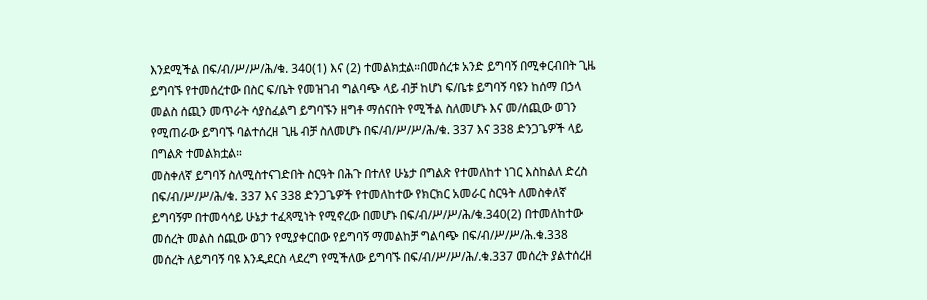እንደሚችል በፍ/ብ/ሥ/ሥ/ሕ/ቁ. 340(1) እና (2) ተመልክቷል።በመሰረቱ አንድ ይግባኝ በሚቀርብበት ጊዜ ይግባኙ የተመሰረተው በስር ፍ/ቤት የመዝገብ ግልባጭ ላይ ብቻ ከሆነ ፍ/ቤቱ ይግባኝ ባዩን ከሰማ በኃላ መልስ ሰጪን መጥራት ሳያስፈልግ ይግባኙን ዘግቶ ማሰናበት የሚችል ስለመሆኑ እና መ/ሰጪው ወገን የሚጠራው ይግባኙ ባልተሰረዘ ጊዜ ብቻ ስለመሆኑ በፍ/ብ/ሥ/ሥ/ሕ/ቁ. 337 እና 338 ድንጋጌዎች ላይ በግልጽ ተመልክቷል።
መስቀለኛ ይግባኝ ስለሚስተናገድበት ስርዓት በሕጉ በተለየ ሁኔታ በግልጽ የተመለከተ ነገር እስከልለ ድረስ በፍ/ብ/ሥ/ሥ/ሕ/ቁ. 337 እና 338 ድንጋጌዎች የተመለከተው የክርክር አመራር ስርዓት ለመስቀለኛ ይግባኝም በተመሳሳይ ሁኔታ ተፈጻሚነት የሚኖረው በመሆኑ በፍ/ብ/ሥ/ሥ/ሕ/ቁ.340(2) በተመለከተው መሰረት መልስ ሰጪው ወገን የሚያቀርበው የይግባኝ ማመልከቻ ግልባጭ በፍ/ብ/ሥ/ሥ/ሕ.ቁ.338 መሰረት ለይግባኝ ባዩ እንዲደርስ ላደረግ የሚችለው ይግባኙ በፍ/ብ/ሥ/ሥ/ሕ/.ቁ.337 መሰረት ያልተሰረዘ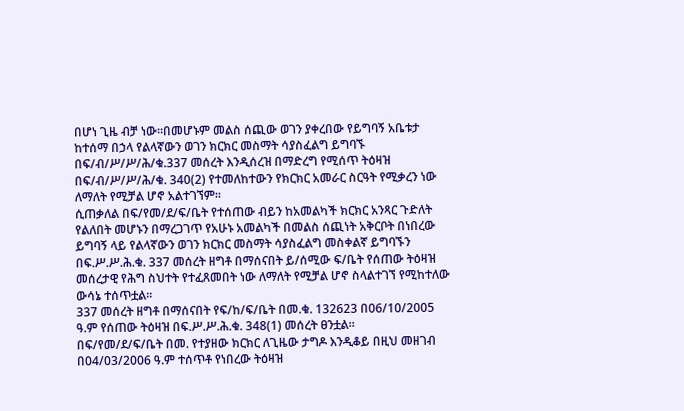በሆነ ጊዜ ብቻ ነው።በመሆኑም መልስ ሰጪው ወገን ያቀረበው የይግባኝ አቤቱታ ከተሰማ በኃላ የልላኛውን ወገን ክርክር መስማት ሳያስፈልግ ይግባኙ በፍ/ብ/ሥ/ሥ/ሕ/ቁ.337 መሰረት እንዲሰረዝ በማድረግ የሚሰጥ ትዕዛዝ በፍ/ብ/ሥ/ሥ/ሕ/ቁ. 340(2) የተመለከተውን የክርክር አመራር ስርዓት የሚቃረን ነው ለማለት የሚቻል ሆኖ አልተገኘም።
ሲጠቃለል በፍ/የመ/ደ/ፍ/ቤት የተሰጠው ብይን ከአመልካች ክርክር አንጻር ጉድለት የልለበት መሆኑን በማረጋገጥ የአሁኑ አመልካች በመልስ ሰጪነት አቅርቦት በነበረው ይግባኝ ላይ የልላኛውን ወገን ክርክር መስማት ሳያስፈልግ መስቀልኛ ይግባኙን በፍ.ሥ.ሥ.ሕ.ቁ. 337 መሰረት ዘግቶ በማሰናበት ይ/ሰሚው ፍ/ቤት የሰጠው ትዕዛዝ መሰረታዊ የሕግ ስህተት የተፈጸመበት ነው ለማለት የሚቻል ሆኖ ስላልተገኘ የሚከተለው ውሳኔ ተሰጥቷል።
337 መሰረት ዘግቶ በማሰናበት የፍ/ከ/ፍ/ቤት በመ.ቁ. 132623 በ06/10/2005 ዓ.ም የሰጠው ትዕዛዝ በፍ.ሥ.ሥ.ሕ.ቁ. 348(1) መሰረት ፀንቷል።
በፍ/የመ/ደ/ፍ/ቤት በመ. የተያዘው ክርክር ለጊዜው ታግዶ እንዲቆይ በዚህ መዘገብ በ04/03/2006 ዓ.ም ተሰጥቶ የነበረው ትዕዛዝ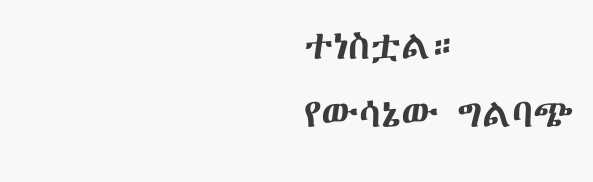ተነስቷል።
የውሳኔው ግልባጭ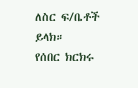ለስር ፍ/ቤቶች ይላክ።
የሰበር ክርክሩ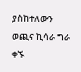ያስከተለውን ወጪና ኪሳራ ግራ ቀኙ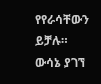የየራሳቸውን ይቻሉ።
ውሳኔ ያገኘ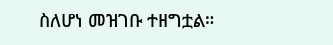ስለሆነ መዝገቡ ተዘግቷል።